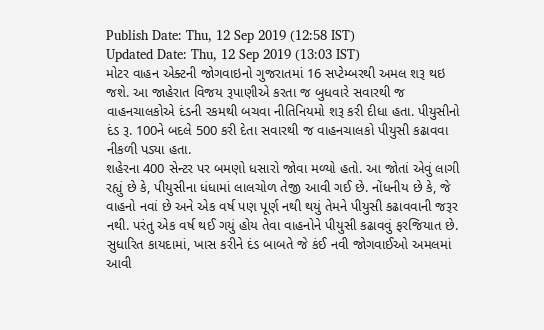Publish Date: Thu, 12 Sep 2019 (12:58 IST)
Updated Date: Thu, 12 Sep 2019 (13:03 IST)
મોટર વાહન એક્ટની જોગવાઇનો ગુજરાતમાં 16 સપ્ટેમ્બરથી અમલ શરૂ થઇ જશે. આ જાહેરાત વિજય રૂપાણીએ કરતા જ બુધવારે સવારથી જ વાહનચાલકોએ દંડની રકમથી બચવા નીતિનિયમો શરૂ કરી દીધા હતા. પીયુસીનો દંડ રૂ. 100ને બદલે 500 કરી દેતા સવારથી જ વાહનચાલકો પીયુસી કઢાવવા નીકળી પડ્યા હતા.
શહેરના 400 સેન્ટર પર બમણો ધસારો જોવા મળ્યો હતો. આ જોતાં એવું લાગી રહ્યું છે કે, પીયુસીના ધંધામાં લાલચોળ તેજી આવી ગઈ છે. નોંધનીય છે કે, જે વાહનો નવાં છે અને એક વર્ષ પણ પૂર્ણ નથી થયું તેમને પીયુસી કઢાવવાની જરૂર નથી. પરંતુ એક વર્ષ થઈ ગયું હોય તેવા વાહનોને પીયુસી કઢાવવું ફરજિયાત છે.
સુધારિત કાયદામાં, ખાસ કરીને દંડ બાબતે જે કંઈ નવી જોગવાઈઓ અમલમાં આવી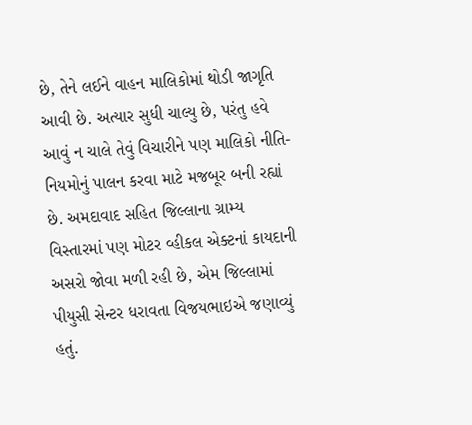છે, તેને લઈને વાહન માલિકોમાં થોડી જાગૃતિ આવી છે. અત્યાર સુધી ચાલ્યુ છે, પરંતુ હવે આવું ન ચાલે તેવું વિચારીને પણ માલિકો નીતિ-નિયમોનું પાલન કરવા માટે મજબૂર બની રહ્યાં છે. અમદાવાદ સહિત જિલ્લાના ગ્રામ્ય વિસ્તારમાં પણ મોટર વ્હીકલ એક્ટનાં કાયદાની અસરો જોવા મળી રહી છે, એમ જિલ્લામાં પીયુસી સેન્ટર ધરાવતા વિજયભાઇએ જણાવ્યું હતું.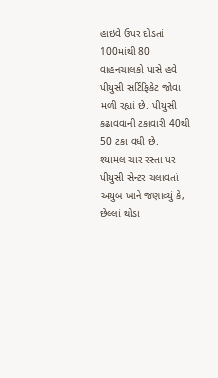હાઇવે ઉપર દોડતાં 100માંથી 80 વાહનચાલકો પાસે હવે પીયુસી સર્ટિફિકેટ જોવા મળી રહ્યાં છે. પીયુસી કઢાવવાની ટકાવારી 40થી 50 ટકા વધી છે.
શ્યામલ ચાર રસ્તા પર પીયુસી સેન્ટર ચલાવતાં અયુબ ખાને જણાવ્યું કે, છેલ્લાં થોડા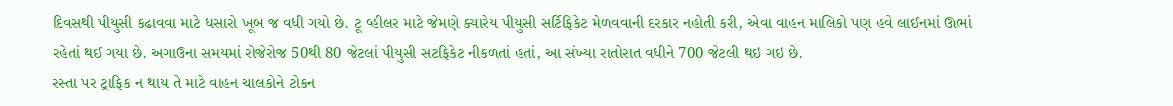દિવસથી પીયુસી કઢાવવા માટે ધસારો ખૂબ જ વધી ગયો છે. ટૂ વ્હીલર માટે જેમણે ક્યારેય પીયુસી સર્ટિફિકેટ મેળવવાની દરકાર નહોતી કરી, એવા વાહન માલિકો પણ હવે લાઈનમાં ઊભાં રહેતાં થઈ ગયા છે. અગાઉના સમયમાં રોજેરોજ 50થી 80 જેટલાં પીયુસી સટફિકેટ નીકળતાં હતાં, આ સંખ્યા રાતોરાત વધીને 700 જેટલી થઇ ગઇ છે.
રસ્તા પર ટ્રાફિક ન થાય તે માટે વાહન ચાલકોને ટોકન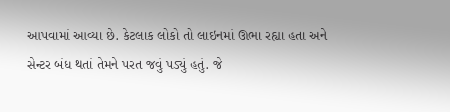આપવામાં આવ્યા છે. કેટલાક લોકો તો લાઇનમાં ઊભા રહ્યા હતા અને સેન્ટર બંધ થતાં તેમને પરત જવું પડ્યું હતું. જે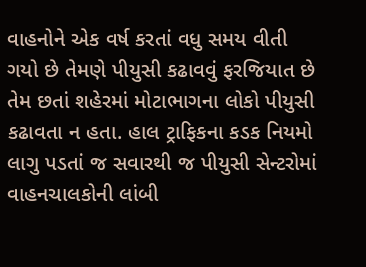વાહનોને એક વર્ષ કરતાં વધુ સમય વીતી ગયો છે તેમણે પીયુસી કઢાવવું ફરજિયાત છે તેમ છતાં શહેરમાં મોટાભાગના લોકો પીયુસી કઢાવતા ન હતા. હાલ ટ્રાફિકના કડક નિયમો લાગુ પડતાં જ સવારથી જ પીયુસી સેન્ટરોમાં વાહનચાલકોની લાંબી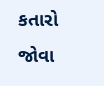કતારો જોવા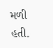મળી હતી.